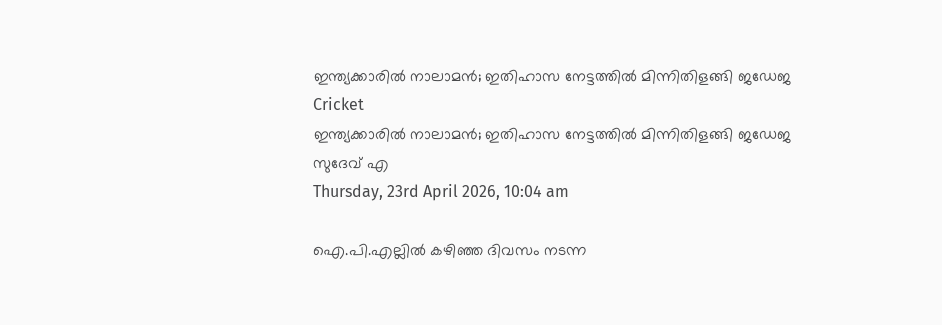ഇന്ത്യക്കാരില്‍ നാലാമന്‍; ഇതിഹാസ നേട്ടത്തില്‍ മിന്നിതിളങ്ങി ജഡേജ
Cricket
ഇന്ത്യക്കാരില്‍ നാലാമന്‍; ഇതിഹാസ നേട്ടത്തില്‍ മിന്നിതിളങ്ങി ജഡേജ
സുദേവ് എ
Thursday, 23rd April 2026, 10:04 am

ഐ.പി.എല്ലില്‍ കഴിഞ്ഞ ദിവസം നടന്ന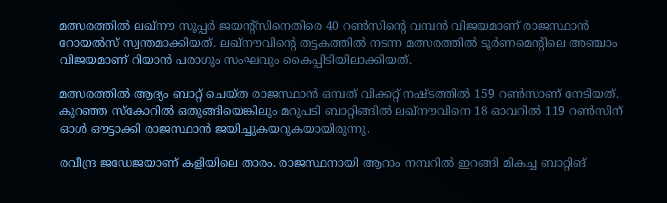മത്സരത്തില്‍ ലഖ്‌നൗ സൂപ്പര്‍ ജയന്റ്സിനെതിരെ 40 റണ്‍സിന്റെ വമ്പന്‍ വിജയമാണ് രാജസ്ഥാന്‍ റോയല്‍സ് സ്വന്തമാക്കിയത്. ലഖ്‌നൗവിന്റെ തട്ടകത്തില്‍ നടന്ന മത്സരത്തില്‍ ടൂര്‍ണമെന്റിലെ അഞ്ചാം വിജയമാണ് റിയാന്‍ പരാഗും സംഘവും കൈപ്പിടിയിലാക്കിയത്.

മത്സരത്തില്‍ ആദ്യം ബാറ്റ് ചെയ്ത രാജസ്ഥാന്‍ ഒമ്പത് വിക്കറ്റ് നഷ്ടത്തില്‍ 159 റണ്‍സാണ് നേടിയത്. കുറഞ്ഞ സ്‌കോറില്‍ ഒതുങ്ങിയെങ്കിലും മറുപടി ബാറ്റിങ്ങില്‍ ലഖ്‌നൗവിനെ 18 ഓവറില്‍ 119 റണ്‍സിന് ഓള്‍ ഔട്ടാക്കി രാജസ്ഥാന്‍ ജയിച്ചുകയറുകയായിരുന്നു.

രവീന്ദ്ര ജഡേജയാണ് കളിയിലെ താരം. രാജസ്ഥനായി ആറാം നമ്പറില്‍ ഇറങ്ങി മികച്ച ബാറ്റിങ്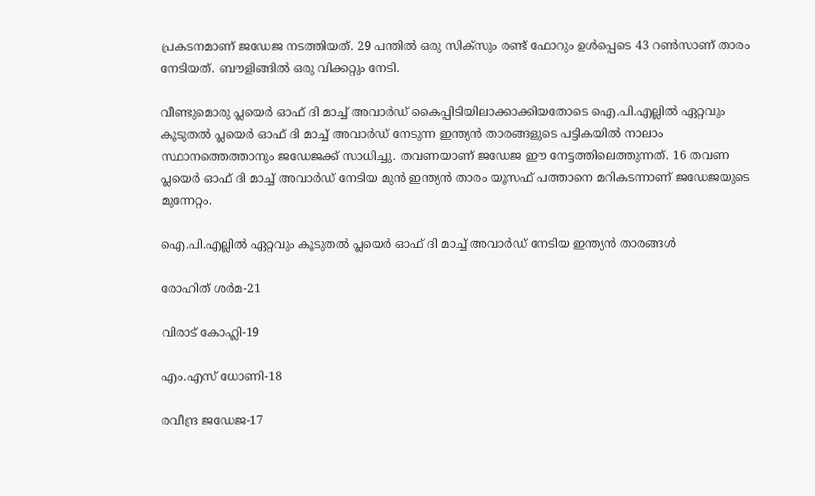പ്രകടനമാണ് ജഡേജ നടത്തിയത്. 29 പന്തില്‍ ഒരു സിക്‌സും രണ്ട് ഫോറും ഉള്‍പ്പെടെ 43 റണ്‍സാണ് താരം നേടിയത്. ബൗളിങ്ങില്‍ ഒരു വിക്കറ്റും നേടി.

വീണ്ടുമൊരു പ്ലയെര്‍ ഓഫ് ദി മാച്ച് അവാര്‍ഡ് കൈപ്പിടിയിലാക്കാക്കിയതോടെ ഐ.പി.എല്ലില്‍ ഏറ്റവും കൂടുതല്‍ പ്ലയെര്‍ ഓഫ് ദി മാച്ച് അവാര്‍ഡ് നേടുന്ന ഇന്ത്യന്‍ താരങ്ങളുടെ പട്ടികയില്‍ നാലാം സ്ഥാനത്തെത്താനും ജഡേജക്ക് സാധിച്ചു. തവണയാണ് ജഡേജ ഈ നേട്ടത്തിലെത്തുന്നത്. 16 തവണ പ്ലയെര്‍ ഓഫ് ദി മാച്ച് അവാര്‍ഡ് നേടിയ മുന്‍ ഇന്ത്യന്‍ താരം യൂസഫ് പത്താനെ മറികടന്നാണ് ജഡേജയുടെ മുന്നേറ്റം.

ഐ.പി.എല്ലില്‍ ഏറ്റവും കൂടുതല്‍ പ്ലയെര്‍ ഓഫ് ദി മാച്ച് അവാര്‍ഡ് നേടിയ ഇന്ത്യന്‍ താരങ്ങള്‍

രോഹിത് ശര്‍മ-21

വിരാട് കോഹ്ലി-19

എം.എസ് ധോണി-18

രവീന്ദ്ര ജഡേജ-17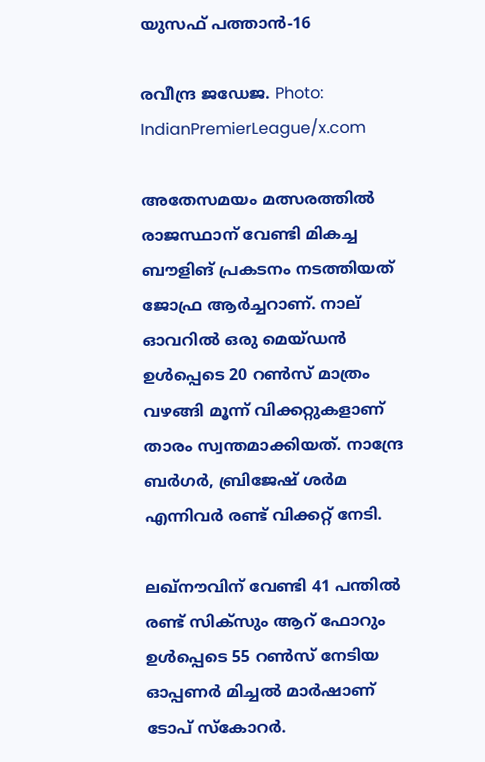യുസഫ് പത്താന്‍-16

രവീന്ദ്ര ജഡേജ. Photo: IndianPremierLeague/x.com

അതേസമയം മത്സരത്തില്‍ രാജസ്ഥാന് വേണ്ടി മികച്ച ബൗളിങ് പ്രകടനം നടത്തിയത് ജോഫ്ര ആര്‍ച്ചറാണ്. നാല് ഓവറില്‍ ഒരു മെയ്ഡന്‍ ഉള്‍പ്പെടെ 20 റണ്‍സ് മാത്രം വഴങ്ങി മൂന്ന് വിക്കറ്റുകളാണ് താരം സ്വന്തമാക്കിയത്. നാന്ദ്രേ ബര്‍ഗര്‍, ബ്രിജേഷ് ശര്‍മ എന്നിവര്‍ രണ്ട് വിക്കറ്റ് നേടി.

ലഖ്‌നൗവിന് വേണ്ടി 41 പന്തില്‍ രണ്ട് സിക്‌സും ആറ് ഫോറും ഉള്‍പ്പെടെ 55 റണ്‍സ് നേടിയ ഓപ്പണര്‍ മിച്ചല്‍ മാര്‍ഷാണ് ടോപ് സ്‌കോറര്‍.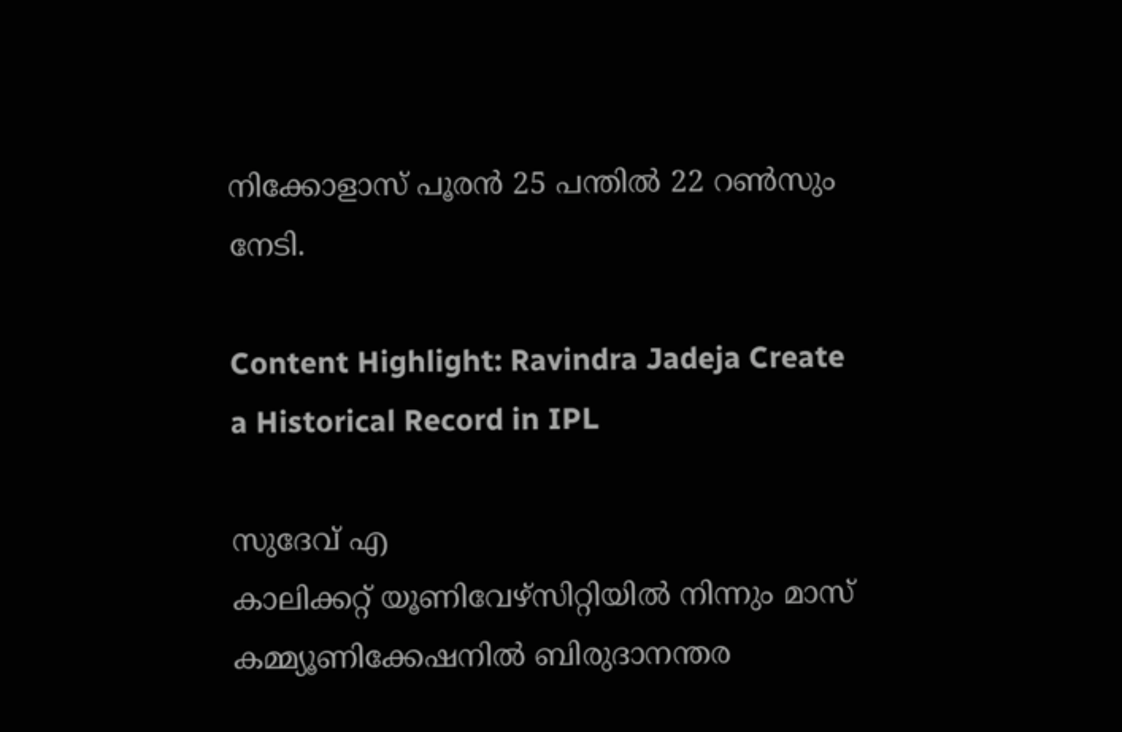നിക്കോളാസ് പൂരന്‍ 25 പന്തില്‍ 22 റണ്‍സും നേടി.

Content Highlight: Ravindra Jadeja Create a Historical Record in IPL

സുദേവ് എ
കാലിക്കറ്റ് യൂണിവേഴ്‌സിറ്റിയില്‍ നിന്നും മാസ് കമ്മ്യൂണിക്കേഷനില്‍ ബിരുദാനന്തര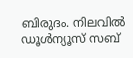ബിരുദം. നിലവില്‍ ഡൂള്‍ന്യൂസ് സബ്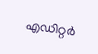എഡിറ്റര്‍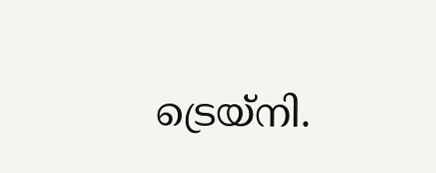ട്രെയ്‌നി.